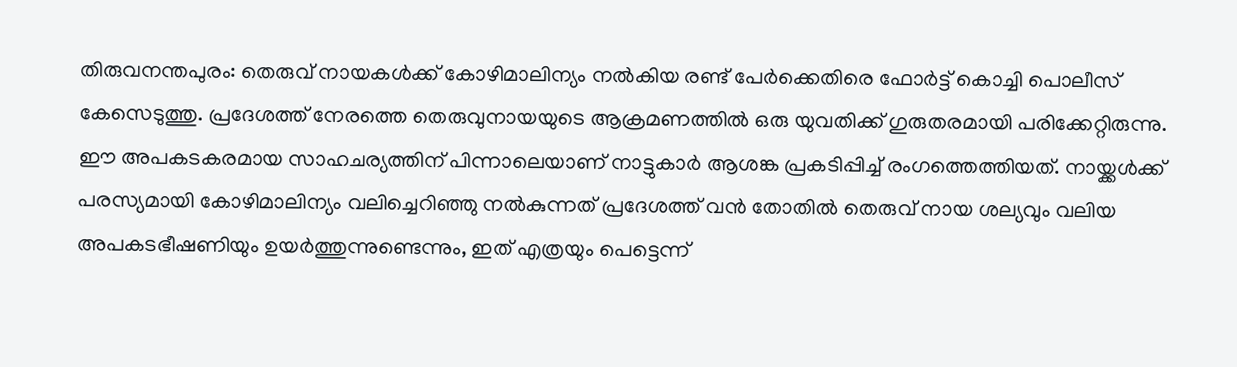തിരുവനന്തപുരം: തെരുവ് നായകൾക്ക് കോഴിമാലിന്യം നൽകിയ രണ്ട് പേർക്കെതിരെ ഫോർട്ട് കൊച്ചി പൊലീസ് കേസെടുത്തു. പ്രദേശത്ത് നേരത്തെ തെരുവുനായയുടെ ആക്രമണത്തിൽ ഒരു യുവതിക്ക് ഗുരുതരമായി പരിക്കേറ്റിരുന്നു.
ഈ അപകടകരമായ സാഹചര്യത്തിന് പിന്നാലെയാണ് നാട്ടുകാർ ആശങ്ക പ്രകടിപ്പിച്ച് രംഗത്തെത്തിയത്. നായ്ക്കൾക്ക് പരസ്യമായി കോഴിമാലിന്യം വലിച്ചെറിഞ്ഞു നൽകുന്നത് പ്രദേശത്ത് വൻ തോതിൽ തെരുവ് നായ ശല്യവും വലിയ അപകടഭീഷണിയും ഉയർത്തുന്നുണ്ടെന്നും, ഇത് എത്രയും പെട്ടെന്ന്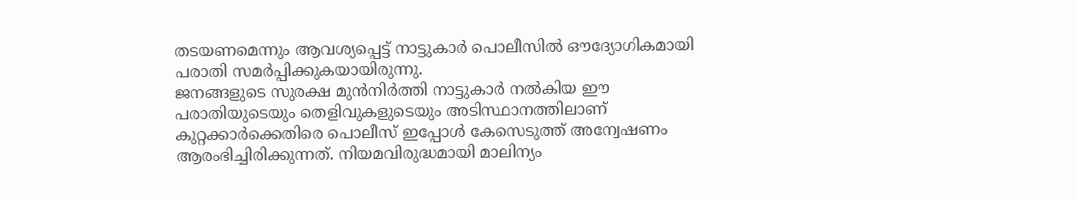തടയണമെന്നും ആവശ്യപ്പെട്ട് നാട്ടുകാർ പൊലീസിൽ ഔദ്യോഗികമായി പരാതി സമർപ്പിക്കുകയായിരുന്നു.
ജനങ്ങളുടെ സുരക്ഷ മുൻനിർത്തി നാട്ടുകാർ നൽകിയ ഈ പരാതിയുടെയും തെളിവുകളുടെയും അടിസ്ഥാനത്തിലാണ് കുറ്റക്കാർക്കെതിരെ പൊലീസ് ഇപ്പോൾ കേസെടുത്ത് അന്വേഷണം ആരംഭിച്ചിരിക്കുന്നത്. നിയമവിരുദ്ധമായി മാലിന്യം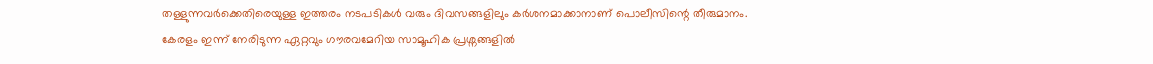തള്ളുന്നവർക്കെതിരെയുള്ള ഇത്തരം നടപടികൾ വരും ദിവസങ്ങളിലും കർശനമാക്കാനാണ് പൊലീസിന്റെ തീരുമാനം.
കേരളം ഇന്ന് നേരിടുന്ന ഏറ്റവും ഗൗരവമേറിയ സാമൂഹിക പ്രശ്നങ്ങളിൽ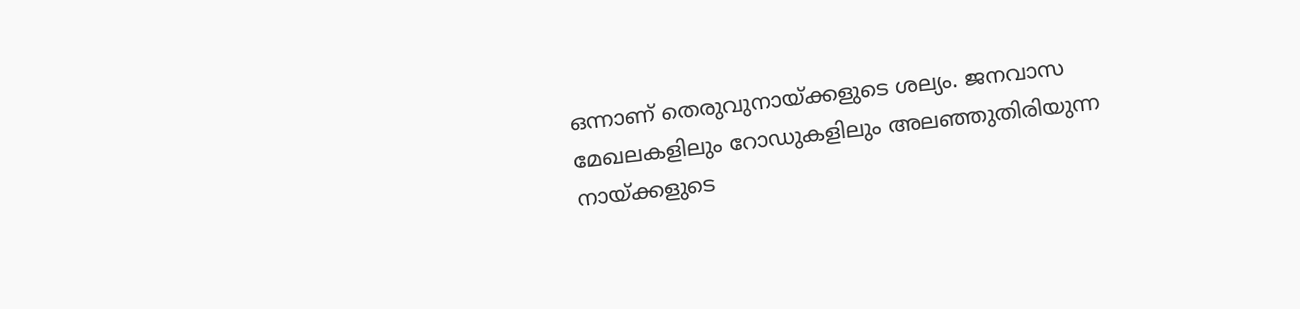ഒന്നാണ് തെരുവുനായ്ക്കളുടെ ശല്യം. ജനവാസ മേഖലകളിലും റോഡുകളിലും അലഞ്ഞുതിരിയുന്ന നായ്ക്കളുടെ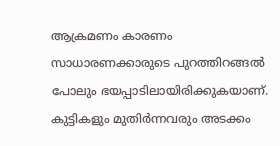ആക്രമണം കാരണം സാധാരണക്കാരുടെ പുറത്തിറങ്ങൽ പോലും ഭയപ്പാടിലായിരിക്കുകയാണ്. കുട്ടികളും മുതിർന്നവരും അടക്കം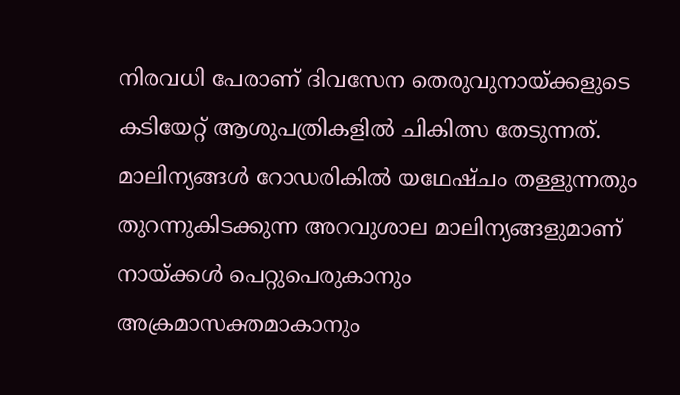നിരവധി പേരാണ് ദിവസേന തെരുവുനായ്ക്കളുടെ കടിയേറ്റ് ആശുപത്രികളിൽ ചികിത്സ തേടുന്നത്.
മാലിന്യങ്ങൾ റോഡരികിൽ യഥേഷ്ചം തള്ളുന്നതും തുറന്നുകിടക്കുന്ന അറവുശാല മാലിന്യങ്ങളുമാണ് നായ്ക്കൾ പെറ്റുപെരുകാനും അക്രമാസക്തമാകാനും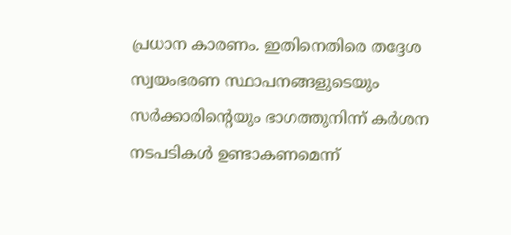പ്രധാന കാരണം. ഇതിനെതിരെ തദ്ദേശ സ്വയംഭരണ സ്ഥാപനങ്ങളുടെയും സർക്കാരിന്റെയും ഭാഗത്തുനിന്ന് കർശന നടപടികൾ ഉണ്ടാകണമെന്ന്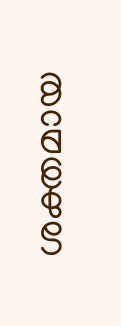ശക്തമായ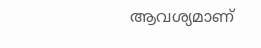ആവശ്യമാണ്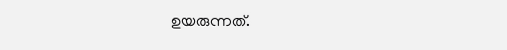ഉയരുന്നത്.